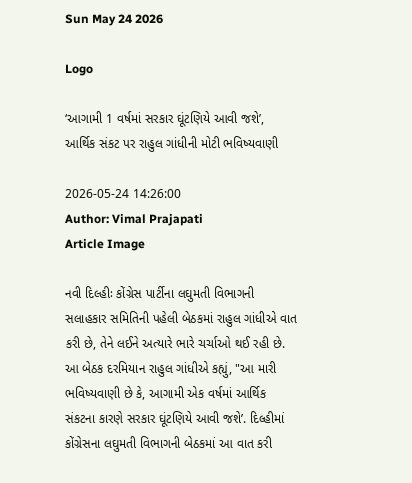Sun May 24 2026

Logo

‘આગામી 1 વર્ષમાં સરકાર ઘૂંટણિયે આવી જશે’, આર્થિક સંકટ પર રાહુલ ગાંધીની મોટી ભવિષ્યવાણી

2026-05-24 14:26:00
Author: Vimal Prajapati
Article Image

નવી દિલ્હીઃ કોંગ્રેસ પાર્ટીના લઘુમતી વિભાગની સલાહકાર સમિતિની પહેલી બેઠકમાં રાહુલ ગાંધીએ વાત કરી છે, તેને લઈને અત્યારે ભારે ચર્ચાઓ થઈ રહી છે. આ બેઠક દરમિયાન રાહુલ ગાંધીએ કહ્યું, "આ મારી ભવિષ્યવાણી છે કે, આગામી એક વર્ષમાં આર્થિક સંકટના કારણે સરકાર ઘૂંટણિયે આવી જશે’. દિલ્હીમાં કોંગ્રેસના લઘુમતી વિભાગની બેઠકમાં આ વાત કરી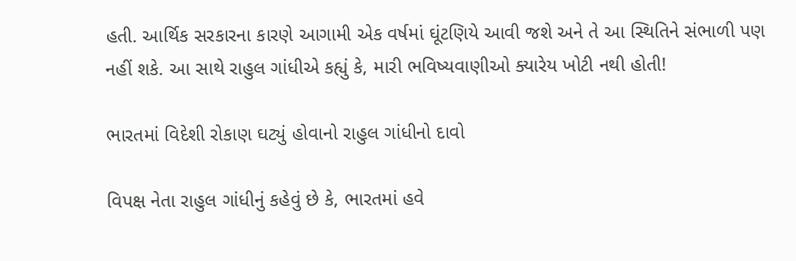હતી. આર્થિક સરકારના કારણે આગામી એક વર્ષમાં ઘૂંટણિયે આવી જશે અને તે આ સ્થિતિને સંભાળી પણ નહીં શકે. આ સાથે રાહુલ ગાંધીએ કહ્યું કે, મારી ભવિષ્યવાણીઓ ક્યારેય ખોટી નથી હોતી!

ભારતમાં વિદેશી રોકાણ ઘટ્યું હોવાનો રાહુલ ગાંધીનો દાવો

વિપક્ષ નેતા રાહુલ ગાંધીનું કહેવું છે કે, ભારતમાં હવે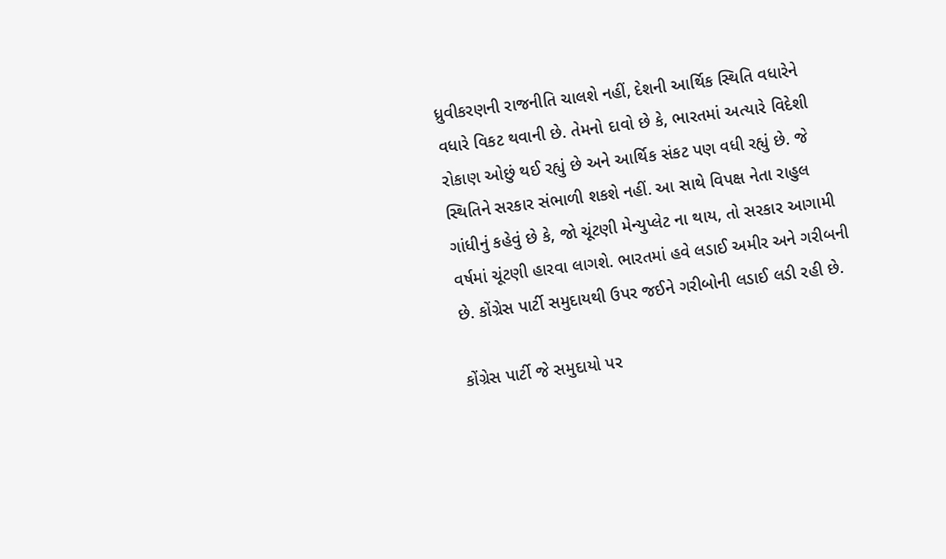ધ્રુવીકરણની રાજનીતિ ચાલશે નહીં, દેશની આર્થિક સ્થિતિ વધારેને વધારે વિકટ થવાની છે. તેમનો દાવો છે કે, ભારતમાં અત્યારે વિદેશી રોકાણ ઓછું થઈ રહ્યું છે અને આર્થિક સંકટ પણ વધી રહ્યું છે. જે સ્થિતિને સરકાર સંભાળી શકશે નહીં. આ સાથે વિપક્ષ નેતા રાહુલ ગાંધીનું કહેવું છે કે, જો ચૂંટણી મેન્યુપ્લેટ ના થાય, તો સરકાર આગામી વર્ષમાં ચૂંટણી હારવા લાગશે. ભારતમાં હવે લડાઈ અમીર અને ગરીબની છે. કોંગ્રેસ પાર્ટી સમુદાયથી ઉપર જઈને ગરીબોની લડાઈ લડી રહી છે.

કોંગ્રેસ પાર્ટી જે સમુદાયો પર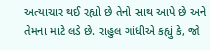અત્યાચાર થઈ રહ્યો છે તેનો સાથ આપે છે અને તેમના માટે લડે છે. રાહુલ ગાંધીએ કહ્યું કે, જો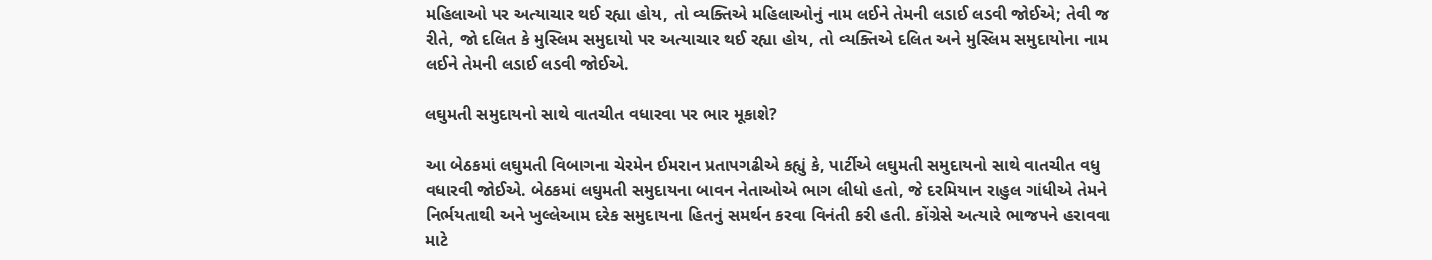મહિલાઓ પર અત્યાચાર થઈ રહ્યા હોય, તો વ્યક્તિએ મહિલાઓનું નામ લઈને તેમની લડાઈ લડવી જોઈએ; તેવી જ રીતે, જો દલિત કે મુસ્લિમ સમુદાયો પર અત્યાચાર થઈ રહ્યા હોય, તો વ્યક્તિએ દલિત અને મુસ્લિમ સમુદાયોના નામ લઈને તેમની લડાઈ લડવી જોઈએ.

લઘુમતી સમુદાયનો સાથે વાતચીત વધારવા પર ભાર મૂકાશે?

આ બેઠકમાં લઘુમતી વિબાગના ચેરમેન ઈમરાન પ્રતાપગઢીએ કહ્યું કે, પાર્ટીએ લઘુમતી સમુદાયનો સાથે વાતચીત વધુ વધારવી જોઈએ. બેઠકમાં લઘુમતી સમુદાયના બાવન નેતાઓએ ભાગ લીધો હતો, જે દરમિયાન રાહુલ ગાંધીએ તેમને નિર્ભયતાથી અને ખુલ્લેઆમ દરેક સમુદાયના હિતનું સમર્થન કરવા વિનંતી કરી હતી. કોંગ્રેસે અત્યારે ભાજપને હરાવવા માટે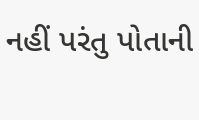નહીં પરંતુ પોતાની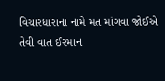વિચારધારાના નામે મત માંગવા જોઈએ તેવી વાત ઈરમાન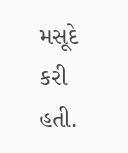મસૂદે કરી હતી.